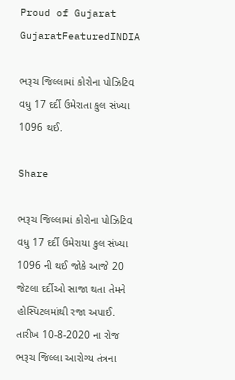Proud of Gujarat
GujaratFeaturedINDIA

ભરૂચ જિલ્લામાં કોરોના પોઝિટિવ વધુ 17 દર્દી ઉમેરાતા કુલ સંખ્યા 1096 થઈ.

Share

ભરૂચ જિલ્લામાં કોરોના પોઝિટિવ વધુ 17 દર્દી ઉમેરાયા કુલ સંખ્યા 1096 ની થઈ જોકે આજે 20 જેટલા દર્દીઓ સાજા થતા તેમને હોસ્પિટલમાંથી રજા અપાઈ. તારીખ 10-8-2020 ના રોજ ભરૂચ જિલ્લા આરોગ્ય તંત્રના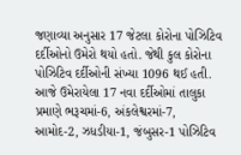જણાવ્યા અનુસાર 17 જેટલા કોરોના પોઝિટિવ દર્દીઓનો ઉમેરો થયો હતો. જેથી કુલ કોરોના પોઝિટિવ દર્દીઓની સંખ્યા 1096 થઈ હતી. આજે ઉમેરાયેલા 17 નવા દર્દીઓમાં તાલુકા પ્રમાણે ભરૂચમાં-6, અંકલેશ્વરમાં-7, આમોદ-2, ઝધડીયા-1, જંબુસર-1 પોઝિટિવ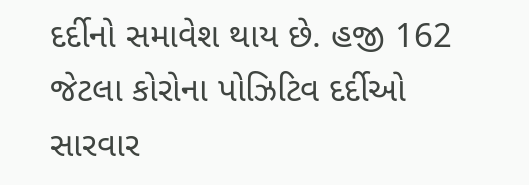દર્દીનો સમાવેશ થાય છે. હજી 162 જેટલા કોરોના પોઝિટિવ દર્દીઓ સારવાર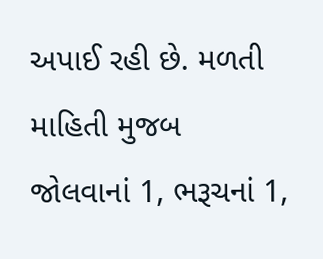અપાઈ રહી છે. મળતી માહિતી મુજબ જોલવાનાં 1, ભરૂચનાં 1,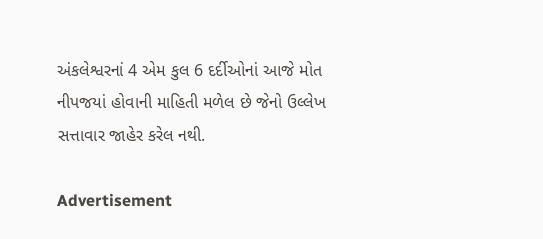અંકલેશ્વરનાં 4 એમ કુલ 6 દર્દીઓનાં આજે મોત નીપજયાં હોવાની માહિતી મળેલ છે જેનો ઉલ્લેખ સત્તાવાર જાહેર કરેલ નથી.

Advertisement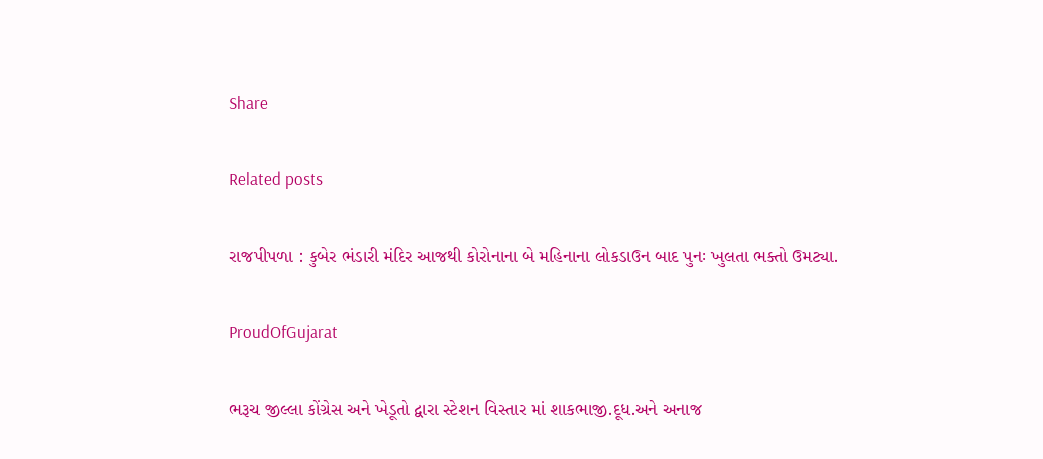Share

Related posts

રાજપીપળા : કુબેર ભંડારી મંદિર આજથી કોરોનાના બે મહિનાના લોકડાઉન બાદ પુનઃ ખુલતા ભક્તો ઉમટ્યા.

ProudOfGujarat

ભરૂચ જીલ્લા કોંગ્રેસ અને ખેડૂતો દ્વારા સ્ટેશન વિસ્તાર માં શાકભાજી.દૂધ.અને અનાજ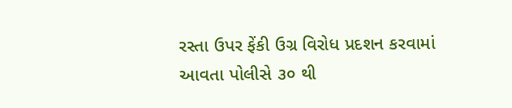રસ્તા ઉપર ફેંકી ઉગ્ર વિરોધ પ્રદશન કરવામાં આવતા પોલીસે ૩૦ થી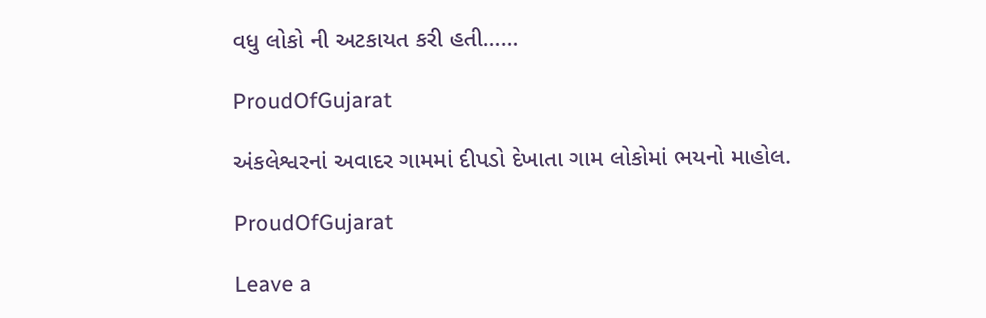વધુ લોકો ની અટકાયત કરી હતી……

ProudOfGujarat

અંકલેશ્વરનાં અવાદર ગામમાં દીપડો દેખાતા ગામ લોકોમાં ભયનો માહોલ.

ProudOfGujarat

Leave a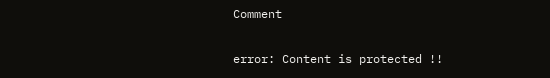Comment

error: Content is protected !!